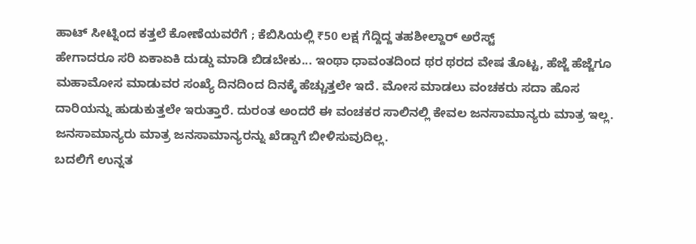ಹಾಟ್ ಸೀಟ್ನಿಂದ ಕತ್ತಲೆ ಕೋಣೆಯವರೆಗೆ ; ಕೆಬಿಸಿಯಲ್ಲಿ ₹50 ಲಕ್ಷ ಗೆದ್ದಿದ್ದ ತಹಶೀಲ್ದಾರ್ ಅರೆಸ್ಟ್
ಹೇಗಾದರೂ ಸರಿ ಏಕಾಏಕಿ ದುಡ್ಡು ಮಾಡಿ ಬಿಡಬೇಕು... ಇಂಥಾ ಧಾವಂತದಿಂದ ಥರ ಥರದ ವೇಷ ತೊಟ್ಟ, ಹೆಜ್ಜೆ ಹೆಜ್ಜೆಗೂ ಮಹಾಮೋಸ ಮಾಡುವರ ಸಂಖ್ಯೆ ದಿನದಿಂದ ದಿನಕ್ಕೆ ಹೆಚ್ಚುತ್ತಲೇ ಇದೆ. ಮೋಸ ಮಾಡಲು ವಂಚಕರು ಸದಾ ಹೊಸ ದಾರಿಯನ್ನು ಹುಡುಕುತ್ತಲೇ ಇರುತ್ತಾರೆ. ದುರಂತ ಅಂದರೆ ಈ ವಂಚಕರ ಸಾಲಿನಲ್ಲಿ ಕೇವಲ ಜನಸಾಮಾನ್ಯರು ಮಾತ್ರ ಇಲ್ಲ. ಜನಸಾಮಾನ್ಯರು ಮಾತ್ರ ಜನಸಾಮಾನ್ಯರನ್ನು ಖೆಡ್ಡಾಗೆ ಬೀಳಿಸುವುದಿಲ್ಲ.
ಬದಲಿಗೆ ಉನ್ನತ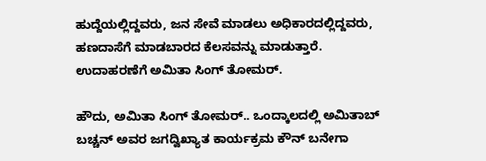ಹುದ್ದೆಯಲ್ಲಿದ್ದವರು, ಜನ ಸೇವೆ ಮಾಡಲು ಅಧಿಕಾರದಲ್ಲಿದ್ದವರು, ಹಣದಾಸೆಗೆ ಮಾಡಬಾರದ ಕೆಲಸವನ್ನು ಮಾಡುತ್ತಾರೆ. ಉದಾಹರಣೆಗೆ ಅಮಿತಾ ಸಿಂಗ್ ತೋಮರ್.

ಹೌದು, ಅಮಿತಾ ಸಿಂಗ್ ತೋಮರ್.. ಒಂದ್ಕಾಲದಲ್ಲಿ ಅಮಿತಾಬ್ ಬಚ್ಚನ್ ಅವರ ಜಗದ್ವಿಖ್ಯಾತ ಕಾರ್ಯಕ್ರಮ ಕೌನ್ ಬನೇಗಾ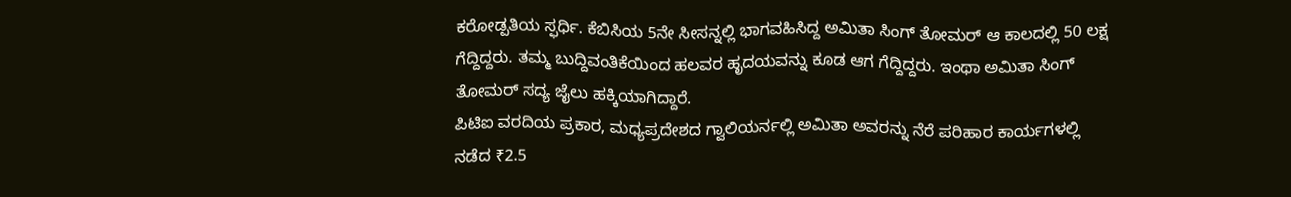ಕರೋಡ್ಪತಿಯ ಸ್ಫರ್ಧಿ. ಕೆಬಿಸಿಯ 5ನೇ ಸೀಸನ್ನಲ್ಲಿ ಭಾಗವಹಿಸಿದ್ದ ಅಮಿತಾ ಸಿಂಗ್ ತೋಮರ್ ಆ ಕಾಲದಲ್ಲಿ 50 ಲಕ್ಷ ಗೆದ್ದಿದ್ದರು. ತಮ್ಮ ಬುದ್ದಿವಂತಿಕೆಯಿಂದ ಹಲವರ ಹೃದಯವನ್ನು ಕೂಡ ಆಗ ಗೆದ್ದಿದ್ದರು. ಇಂಥಾ ಅಮಿತಾ ಸಿಂಗ್ ತೋಮರ್ ಸದ್ಯ ಜೈಲು ಹಕ್ಕಿಯಾಗಿದ್ದಾರೆ.
ಪಿಟಿಐ ವರದಿಯ ಪ್ರಕಾರ, ಮಧ್ಯಪ್ರದೇಶದ ಗ್ವಾಲಿಯರ್ನಲ್ಲಿ ಅಮಿತಾ ಅವರನ್ನು ನೆರೆ ಪರಿಹಾರ ಕಾರ್ಯಗಳಲ್ಲಿ ನಡೆದ ₹2.5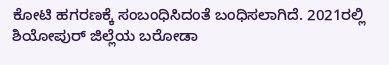ಕೋಟಿ ಹಗರಣಕ್ಕೆ ಸಂಬಂಧಿಸಿದಂತೆ ಬಂಧಿಸಲಾಗಿದೆ. 2021ರಲ್ಲಿ ಶಿಯೋಪುರ್ ಜಿಲ್ಲೆಯ ಬರೋಡಾ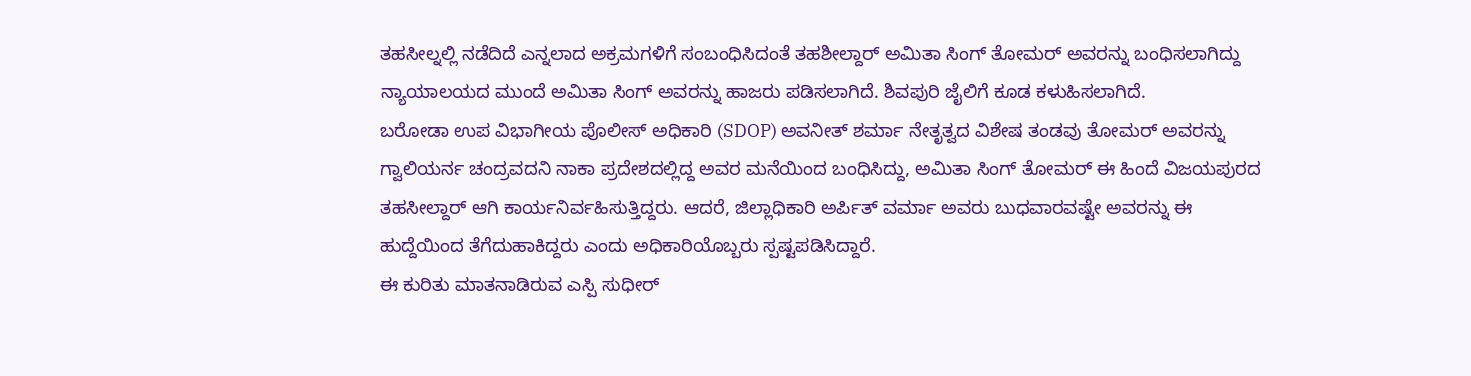ತಹಸೀಲ್ನಲ್ಲಿ ನಡೆದಿದೆ ಎನ್ನಲಾದ ಅಕ್ರಮಗಳಿಗೆ ಸಂಬಂಧಿಸಿದಂತೆ ತಹಶೀಲ್ದಾರ್ ಅಮಿತಾ ಸಿಂಗ್ ತೋಮರ್ ಅವರನ್ನು ಬಂಧಿಸಲಾಗಿದ್ದು ನ್ಯಾಯಾಲಯದ ಮುಂದೆ ಅಮಿತಾ ಸಿಂಗ್ ಅವರನ್ನು ಹಾಜರು ಪಡಿಸಲಾಗಿದೆ. ಶಿವಪುರಿ ಜೈಲಿಗೆ ಕೂಡ ಕಳುಹಿಸಲಾಗಿದೆ.
ಬರೋಡಾ ಉಪ ವಿಭಾಗೀಯ ಪೊಲೀಸ್ ಅಧಿಕಾರಿ (SDOP) ಅವನೀತ್ ಶರ್ಮಾ ನೇತೃತ್ವದ ವಿಶೇಷ ತಂಡವು ತೋಮರ್ ಅವರನ್ನು ಗ್ವಾಲಿಯರ್ನ ಚಂದ್ರವದನಿ ನಾಕಾ ಪ್ರದೇಶದಲ್ಲಿದ್ದ ಅವರ ಮನೆಯಿಂದ ಬಂಧಿಸಿದ್ದು, ಅಮಿತಾ ಸಿಂಗ್ ತೋಮರ್ ಈ ಹಿಂದೆ ವಿಜಯಪುರದ ತಹಸೀಲ್ದಾರ್ ಆಗಿ ಕಾರ್ಯನಿರ್ವಹಿಸುತ್ತಿದ್ದರು. ಆದರೆ, ಜಿಲ್ಲಾಧಿಕಾರಿ ಅರ್ಪಿತ್ ವರ್ಮಾ ಅವರು ಬುಧವಾರವಷ್ಟೇ ಅವರನ್ನು ಈ ಹುದ್ದೆಯಿಂದ ತೆಗೆದುಹಾಕಿದ್ದರು ಎಂದು ಅಧಿಕಾರಿಯೊಬ್ಬರು ಸ್ಪಷ್ಟಪಡಿಸಿದ್ದಾರೆ.
ಈ ಕುರಿತು ಮಾತನಾಡಿರುವ ಎಸ್ಪಿ ಸುಧೀರ್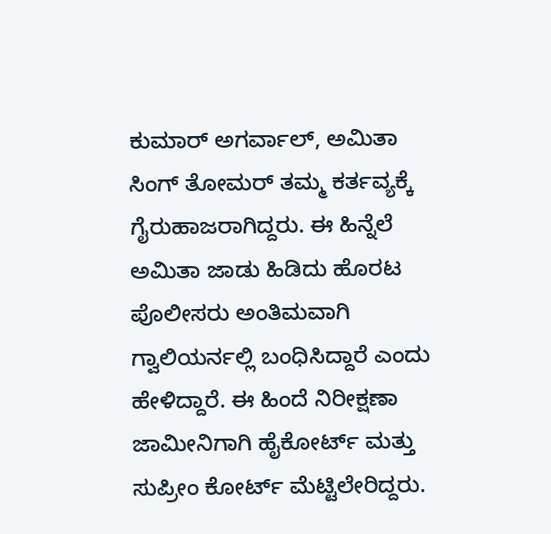ಕುಮಾರ್ ಅಗರ್ವಾಲ್, ಅಮಿತಾ ಸಿಂಗ್ ತೋಮರ್ ತಮ್ಮ ಕರ್ತವ್ಯಕ್ಕೆ ಗೈರುಹಾಜರಾಗಿದ್ದರು. ಈ ಹಿನ್ನೆಲೆ ಅಮಿತಾ ಜಾಡು ಹಿಡಿದು ಹೊರಟ ಪೊಲೀಸರು ಅಂತಿಮವಾಗಿ ಗ್ವಾಲಿಯರ್ನಲ್ಲಿ ಬಂಧಿಸಿದ್ದಾರೆ ಎಂದು ಹೇಳಿದ್ದಾರೆ. ಈ ಹಿಂದೆ ನಿರೀಕ್ಷಣಾ ಜಾಮೀನಿಗಾಗಿ ಹೈಕೋರ್ಟ್ ಮತ್ತು ಸುಪ್ರೀಂ ಕೋರ್ಟ್ ಮೆಟ್ಟಿಲೇರಿದ್ದರು.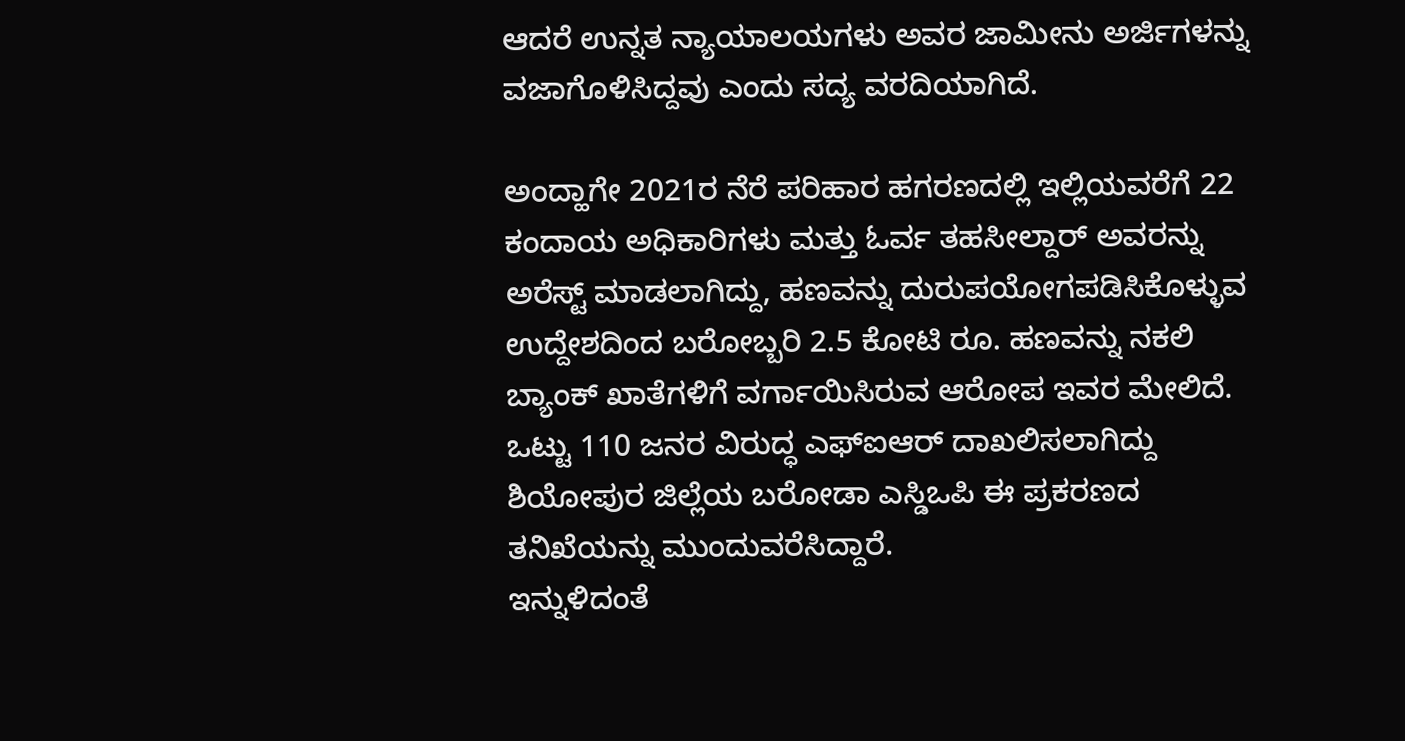ಆದರೆ ಉನ್ನತ ನ್ಯಾಯಾಲಯಗಳು ಅವರ ಜಾಮೀನು ಅರ್ಜಿಗಳನ್ನು ವಜಾಗೊಳಿಸಿದ್ದವು ಎಂದು ಸದ್ಯ ವರದಿಯಾಗಿದೆ.

ಅಂದ್ಹಾಗೇ 2021ರ ನೆರೆ ಪರಿಹಾರ ಹಗರಣದಲ್ಲಿ ಇಲ್ಲಿಯವರೆಗೆ 22 ಕಂದಾಯ ಅಧಿಕಾರಿಗಳು ಮತ್ತು ಓರ್ವ ತಹಸೀಲ್ದಾರ್ ಅವರನ್ನು ಅರೆಸ್ಟ್ ಮಾಡಲಾಗಿದ್ದು, ಹಣವನ್ನು ದುರುಪಯೋಗಪಡಿಸಿಕೊಳ್ಳುವ ಉದ್ದೇಶದಿಂದ ಬರೋಬ್ಬರಿ 2.5 ಕೋಟಿ ರೂ. ಹಣವನ್ನು ನಕಲಿ ಬ್ಯಾಂಕ್ ಖಾತೆಗಳಿಗೆ ವರ್ಗಾಯಿಸಿರುವ ಆರೋಪ ಇವರ ಮೇಲಿದೆ. ಒಟ್ಟು 110 ಜನರ ವಿರುದ್ಧ ಎಫ್ಐಆರ್ ದಾಖಲಿಸಲಾಗಿದ್ದು ಶಿಯೋಪುರ ಜಿಲ್ಲೆಯ ಬರೋಡಾ ಎಸ್ಡಿಒಪಿ ಈ ಪ್ರಕರಣದ ತನಿಖೆಯನ್ನು ಮುಂದುವರೆಸಿದ್ದಾರೆ.
ಇನ್ನುಳಿದಂತೆ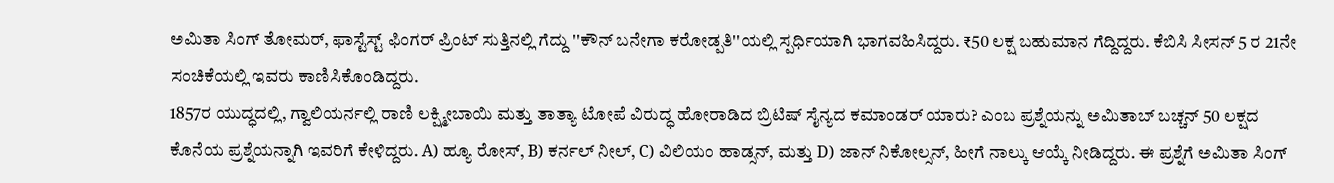ಅಮಿತಾ ಸಿಂಗ್ ತೋಮರ್, ಫಾಸ್ಟೆಸ್ಟ್ ಫಿಂಗರ್ ಪ್ರಿಂಟ್ ಸುತ್ತಿನಲ್ಲಿ ಗೆದ್ದು ''ಕೌನ್ ಬನೇಗಾ ಕರೋಡ್ಪತಿ''ಯಲ್ಲಿ ಸ್ಪರ್ಧಿಯಾಗಿ ಭಾಗವಹಿಸಿದ್ದರು. ₹50 ಲಕ್ಷ ಬಹುಮಾನ ಗೆದ್ದಿದ್ದರು. ಕೆಬಿಸಿ ಸೀಸನ್ 5 ರ 21ನೇ ಸಂಚಿಕೆಯಲ್ಲಿ ಇವರು ಕಾಣಿಸಿಕೊಂಡಿದ್ದರು.
1857ರ ಯುದ್ಧದಲ್ಲಿ, ಗ್ವಾಲಿಯರ್ನಲ್ಲಿ ರಾಣಿ ಲಕ್ಷ್ಮೀಬಾಯಿ ಮತ್ತು ತಾತ್ಯಾ ಟೋಪೆ ವಿರುದ್ಧ ಹೋರಾಡಿದ ಬ್ರಿಟಿಷ್ ಸೈನ್ಯದ ಕಮಾಂಡರ್ ಯಾರು? ಎಂಬ ಪ್ರಶ್ನೆಯನ್ನು ಅಮಿತಾಬ್ ಬಚ್ಚನ್ 50 ಲಕ್ಷದ ಕೊನೆಯ ಪ್ರಶ್ನೆಯನ್ನಾಗಿ ಇವರಿಗೆ ಕೇಳಿದ್ದರು. A) ಹ್ಯೂ ರೋಸ್, B) ಕರ್ನಲ್ ನೀಲ್, C) ವಿಲಿಯಂ ಹಾಡ್ಸನ್, ಮತ್ತು D) ಜಾನ್ ನಿಕೋಲ್ಸನ್, ಹೀಗೆ ನಾಲ್ಕು ಆಯ್ಕೆ ನೀಡಿದ್ದರು. ಈ ಪ್ರಶ್ನೆಗೆ ಅಮಿತಾ ಸಿಂಗ್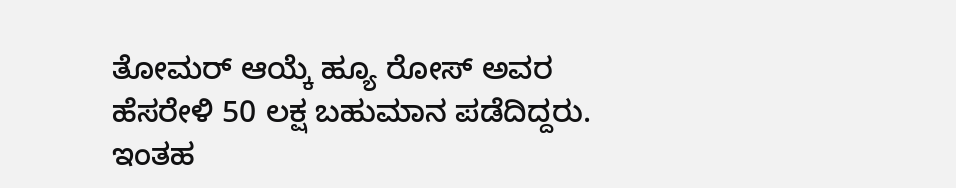ತೋಮರ್ ಆಯ್ಕೆ ಹ್ಯೂ ರೋಸ್ ಅವರ ಹೆಸರೇಳಿ 50 ಲಕ್ಷ ಬಹುಮಾನ ಪಡೆದಿದ್ದರು. ಇಂತಹ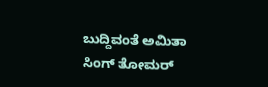ಬುದ್ದಿವಂತೆ ಅಮಿತಾ ಸಿಂಗ್ ತೋಮರ್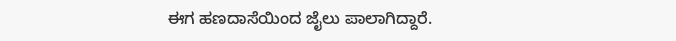ಈಗ ಹಣದಾಸೆಯಿಂದ ಜೈಲು ಪಾಲಾಗಿದ್ದಾರೆ.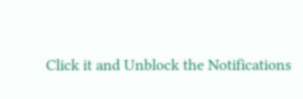Click it and Unblock the Notifications